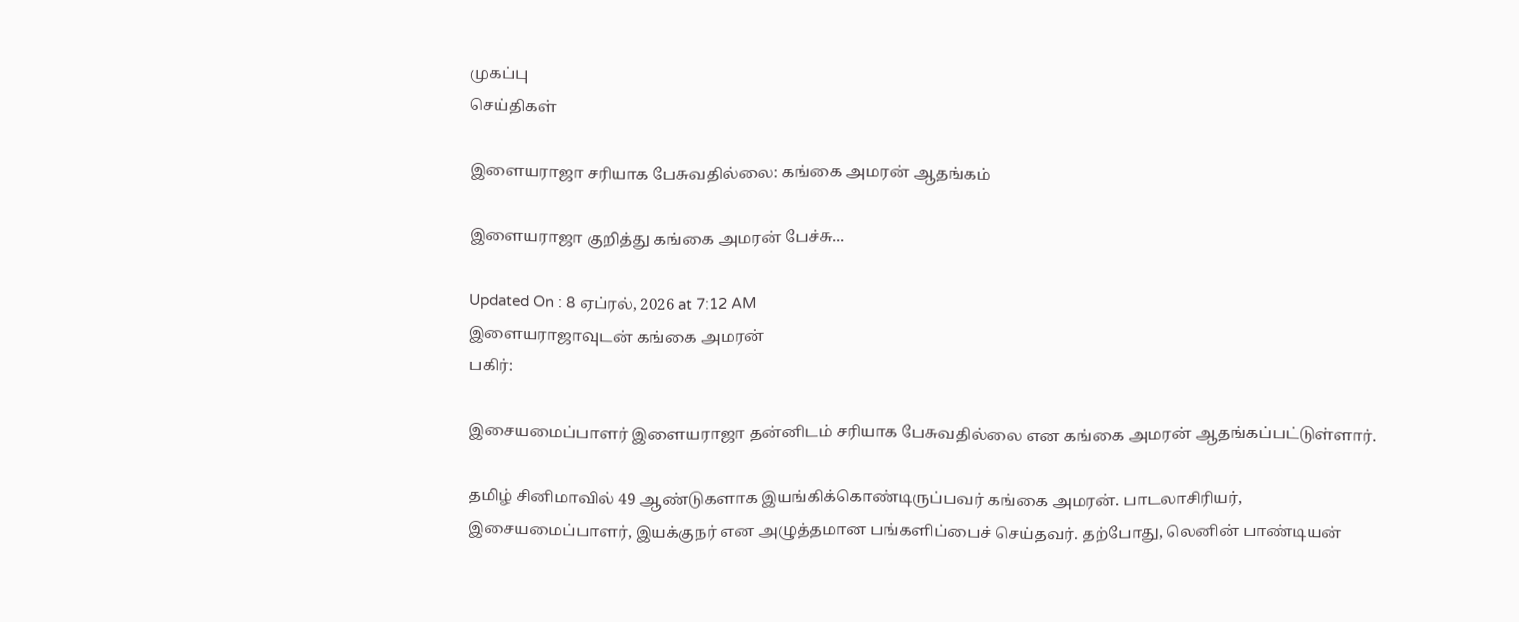முகப்பு
செய்திகள்

இளையராஜா சரியாக பேசுவதில்லை: கங்கை அமரன் ஆதங்கம்

இளையராஜா குறித்து கங்கை அமரன் பேச்சு...

Updated On : 8 ஏப்ரல், 2026 at 7:12 AM
இளையராஜாவுடன் கங்கை அமரன்
பகிர்:

இசையமைப்பாளர் இளையராஜா தன்னிடம் சரியாக பேசுவதில்லை என கங்கை அமரன் ஆதங்கப்பட்டுள்ளார்.

தமிழ் சினிமாவில் 49 ஆண்டுகளாக இயங்கிக்கொண்டிருப்பவர் கங்கை அமரன். பாடலாசிரியர், இசையமைப்பாளர், இயக்குநர் என அழுத்தமான பங்களிப்பைச் செய்தவர். தற்போது, லெனின் பாண்டியன்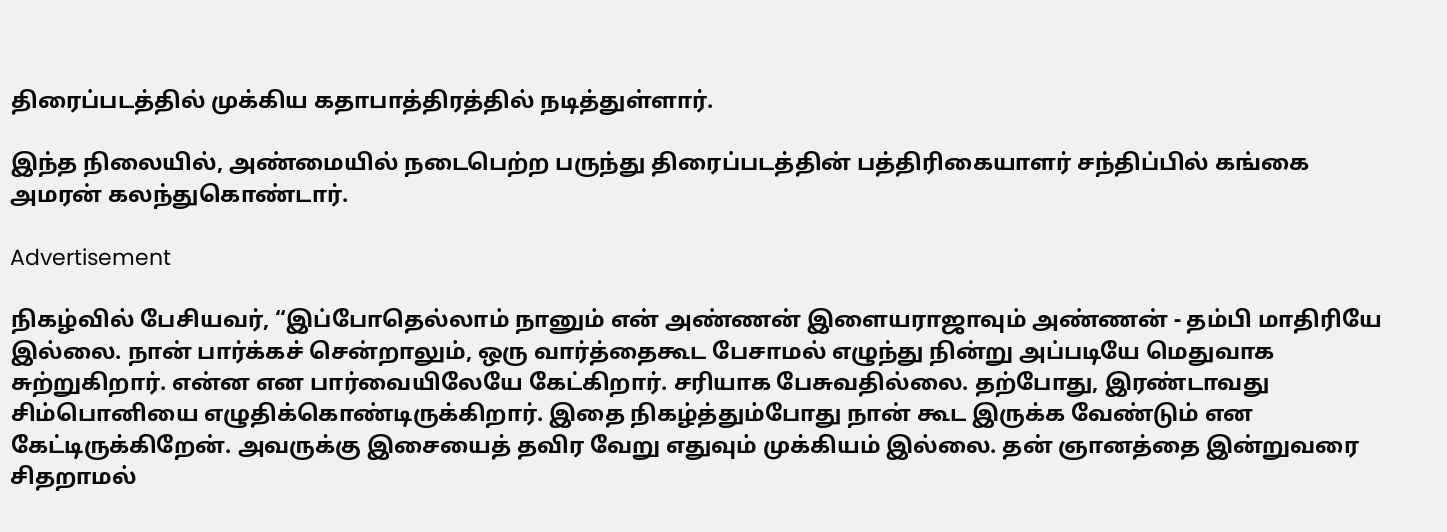திரைப்படத்தில் முக்கிய கதாபாத்திரத்தில் நடித்துள்ளார்.

இந்த நிலையில், அண்மையில் நடைபெற்ற பருந்து திரைப்படத்தின் பத்திரிகையாளர் சந்திப்பில் கங்கை அமரன் கலந்துகொண்டார்.

Advertisement

நிகழ்வில் பேசியவர், “இப்போதெல்லாம் நானும் என் அண்ணன் இளையராஜாவும் அண்ணன் - தம்பி மாதிரியே இல்லை. நான் பார்க்கச் சென்றாலும், ஒரு வார்த்தைகூட பேசாமல் எழுந்து நின்று அப்படியே மெதுவாக சுற்றுகிறார். என்ன என பார்வையிலேயே கேட்கிறார். சரியாக பேசுவதில்லை. தற்போது, இரண்டாவது சிம்பொனியை எழுதிக்கொண்டிருக்கிறார். இதை நிகழ்த்தும்போது நான் கூட இருக்க வேண்டும் என கேட்டிருக்கிறேன். அவருக்கு இசையைத் தவிர வேறு எதுவும் முக்கியம் இல்லை. தன் ஞானத்தை இன்றுவரை சிதறாமல்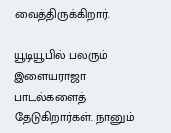வைத்திருக்கிறார்.

யூடியூபில் பலரும் இளையராஜா பாடல்களைத் தேடுகிறார்கள். நானும்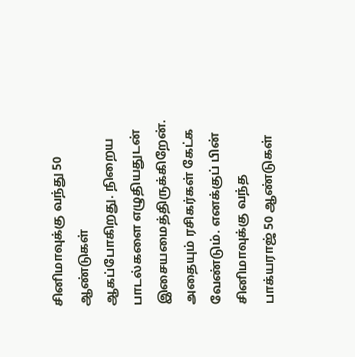சினிமாவுக்கு வந்து 50 ஆண்டுகள் ஆகப்போகிறது. நிறைய பாடல்களை எழுதியதுடன் இசையமைத்திருக்கிறேன். அதையும் ரசிகர்கள் கேட்க வேண்டும். எனக்குப் பின் சினிமாவுக்கு வந்த பாக்யராஜ் 50 ஆண்டுகள்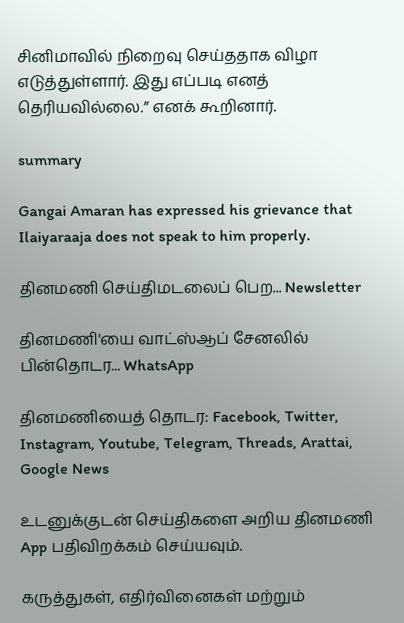சினிமாவில் நிறைவு செய்ததாக விழா எடுத்துள்ளார். இது எப்படி எனத் தெரியவில்லை.” எனக் கூறினார்.

summary

Gangai Amaran has expressed his grievance that Ilaiyaraaja does not speak to him properly.

தினமணி செய்திமடலைப் பெற... Newsletter

தினமணி'யை வாட்ஸ்ஆப் சேனலில் பின்தொடர... WhatsApp

தினமணியைத் தொடர: Facebook, Twitter, Instagram, Youtube, Telegram, Threads, Arattai, Google News

உடனுக்குடன் செய்திகளை அறிய தினமணி App பதிவிறக்கம் செய்யவும்.

கருத்துகள், எதிர்வினைகள் மற்றும்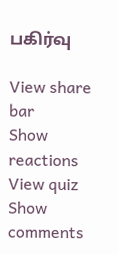பகிர்வு

View share bar
Show reactions
View quiz
Show comments